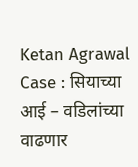Ketan Agrawal Case : सियाच्या आई – वडिलांच्या वाढणार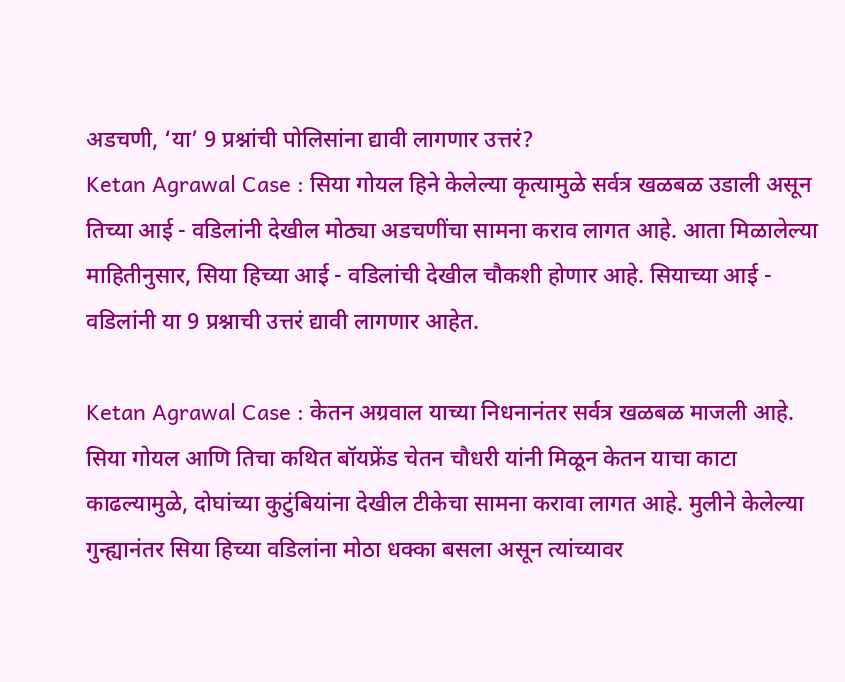अडचणी, ‘या’ 9 प्रश्नांची पोलिसांना द्यावी लागणार उत्तरं?
Ketan Agrawal Case : सिया गोयल हिने केलेल्या कृत्यामुळे सर्वत्र खळबळ उडाली असून तिच्या आई - वडिलांनी देखील मोठ्या अडचणींचा सामना कराव लागत आहे. आता मिळालेल्या माहितीनुसार, सिया हिच्या आई - वडिलांची देखील चौकशी होणार आहे. सियाच्या आई - वडिलांनी या 9 प्रश्नाची उत्तरं द्यावी लागणार आहेत.

Ketan Agrawal Case : केतन अग्रवाल याच्या निधनानंतर सर्वत्र खळबळ माजली आहे. सिया गोयल आणि तिचा कथित बॉयफ्रेंड चेतन चौधरी यांनी मिळून केतन याचा काटा काढल्यामुळे, दोघांच्या कुटुंबियांना देखील टीकेचा सामना करावा लागत आहे. मुलीने केलेल्या गुन्ह्यानंतर सिया हिच्या वडिलांना मोठा धक्का बसला असून त्यांच्यावर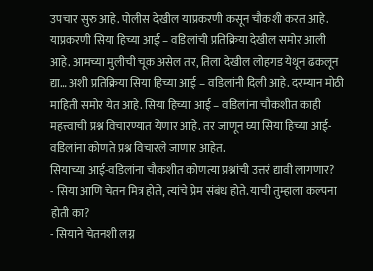उपचार सुरु आहे. पोलीस देखील याप्रकरणी कसून चौकशी करत आहे. याप्रकरणी सिया हिच्या आई – वडिलांची प्रतिक्रिया देखील समोर आली आहे. आमच्या मुलीची चूक असेल तर, तिला देखील लोहगड येथून ढकलून द्या… अशी प्रतिक्रिया सिया हिच्या आई – वडिलांनी दिली आहे. दरम्यान मोठी माहिती समोर येत आहे. सिया हिच्या आई – वडिलांना चौकशीत काही महत्त्वाची प्रश्न विचारण्यात येणार आहे. तर जाणून घ्या सिया हिच्या आई-वडिलांना कोणते प्रश्न विचारले जाणार आहेत.
सियाच्या आई-वडिलांना चौकशीत कोणत्या प्रश्नांची उत्तरं द्यावी लागणार?
- सिया आणि चेतन मित्र होते, त्यांचे प्रेम संबंध होते. याची तुम्हाला कल्पना होती का?
- सियाने चेतनशी लग्न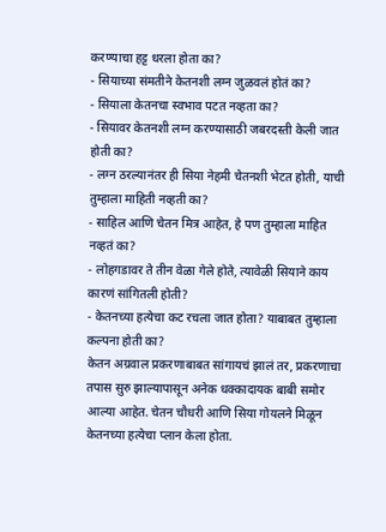करण्याचा हट्ट धरला होता का?
- सियाच्या संमतीने केतनशी लग्न जुळवलं होतं का?
- सियाला केतनचा स्वभाव पटत नव्हता का?
- सियावर केतनशी लग्न करण्यासाठी जबरदस्ती केली जात होती का?
- लग्न ठरल्यानंतर ही सिया नेहमी चेतनशी भेटत होती, याची तुम्हाला माहिती नव्हती का?
- साहिल आणि चेतन मित्र आहेत, हे पण तुम्हाला माहित नव्हतं का?
- लोहगडावर ते तीन वेळा गेले होते, त्यावेळी सियाने काय कारणं सांगितली होती?
- केतनच्या हत्येचा कट रचला जात होता? याबाबत तुम्हाला कल्पना होती का?
केतन अग्रवाल प्रकरणाबाबत सांगायचं झालं तर, प्रकरणाचा तपास सुरु झाल्यापासून अनेक धक्कादायक बाबी समोर आल्या आहेत. चेतन चौधरी आणि सिया गोयलने मिळून केतनच्या हत्येचा प्लान केला होता.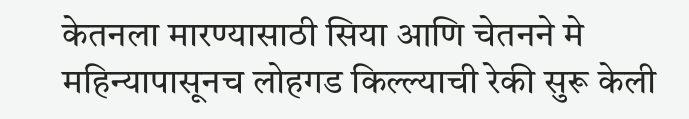केतनला मारण्यासाठी सिया आणि चेतनने मे महिन्यापासूनच लोहगड किल्ल्याची रेकी सुरू केली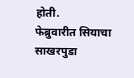होती.
फेब्रुवारीत सियाचा साखरपुडा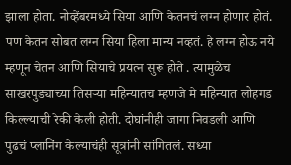झाला होता. नोव्हेंबरमध्ये सिया आणि केतनचं लग्न होणार होतं. पण केतन सोबत लग्न सिया हिला मान्य नव्हतं. हे लग्न होऊ नये म्हणून चेतन आणि सियाचे प्रयत्न सुरू होते . त्यामुळेच साखरपुड्याच्या तिसऱ्या महिन्यातच म्हणजे मे महिन्यात लोहगड किल्ल्याची रेकी केली होती. दोघांनीही जागा निवडली आणि पुढचं प्लानिंग केल्याचंही सूत्रांनी सांगितलं. सध्या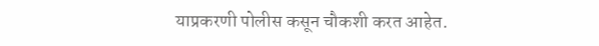याप्रकरणी पोलीस कसून चौकशी करत आहेत.